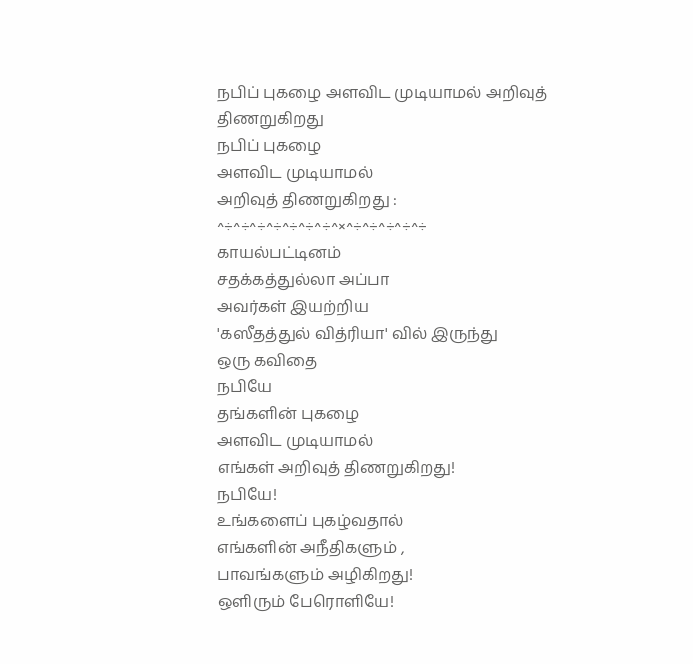நபிப் புகழை அளவிட முடியாமல் அறிவுத் திணறுகிறது
நபிப் புகழை
அளவிட முடியாமல்
அறிவுத் திணறுகிறது :
^÷^÷^÷^÷^÷^÷^÷^×^÷^÷^÷^÷^÷
காயல்பட்டினம்
சதக்கத்துல்லா அப்பா
அவர்கள் இயற்றிய
'கஸீதத்துல் வித்ரியா' வில் இருந்து
ஒரு கவிதை
நபியே
தங்களின் புகழை
அளவிட முடியாமல்
எங்கள் அறிவுத் திணறுகிறது!
நபியே!
உங்களைப் புகழ்வதால்
எங்களின் அநீதிகளும் ,
பாவங்களும் அழிகிறது!
ஒளிரும் பேரொளியே!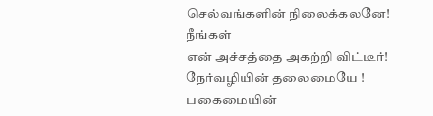செல்வங்களின் நிலைக்கலனே!
நீங்கள்
என் அச்சத்தை அகற்றி விட்டீர்!
நேர்வழியின் தலைமையே !
பகைமையின்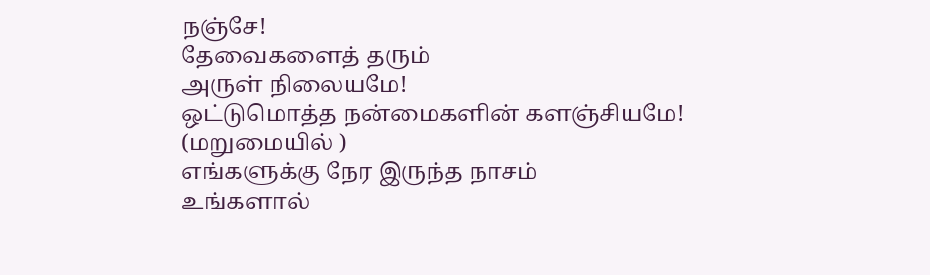நஞ்சே!
தேவைகளைத் தரும்
அருள் நிலையமே!
ஒட்டுமொத்த நன்மைகளின் களஞ்சியமே!
(மறுமையில் )
எங்களுக்கு நேர இருந்த நாசம்
உங்களால்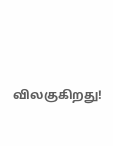விலகுகிறது!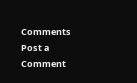Comments
Post a Comment